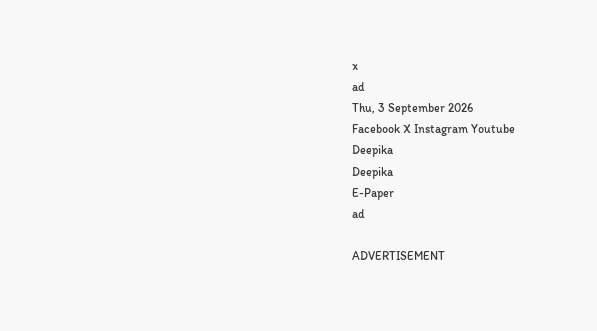x
ad
Thu, 3 September 2026
Facebook X Instagram Youtube
Deepika
Deepika
E-Paper
ad

ADVERTISEMENT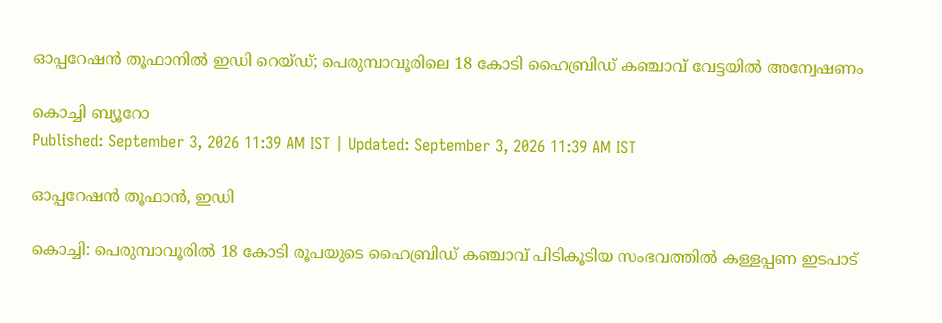ഓപ്പറേഷന്‍ തൂഫാനില്‍ ഇഡി റെയ്ഡ്; പെരുമ്പാവൂരിലെ 18 കോടി ഹൈബ്രിഡ് കഞ്ചാവ് വേട്ടയില്‍ അന്വേഷണം

കൊച്ചി ബ്യൂറോ
Published: September 3, 2026 11:39 AM IST | Updated: September 3, 2026 11:39 AM IST

ഓപ്പറേഷൻ തൂഫാൻ, ഇഡി

കൊച്ചി: പെരുമ്പാവൂരില്‍ 18 കോടി രൂപയുടെ ഹൈബ്രിഡ് കഞ്ചാവ് പിടികൂടിയ സംഭവത്തില്‍ കള്ളപ്പണ ഇടപാട്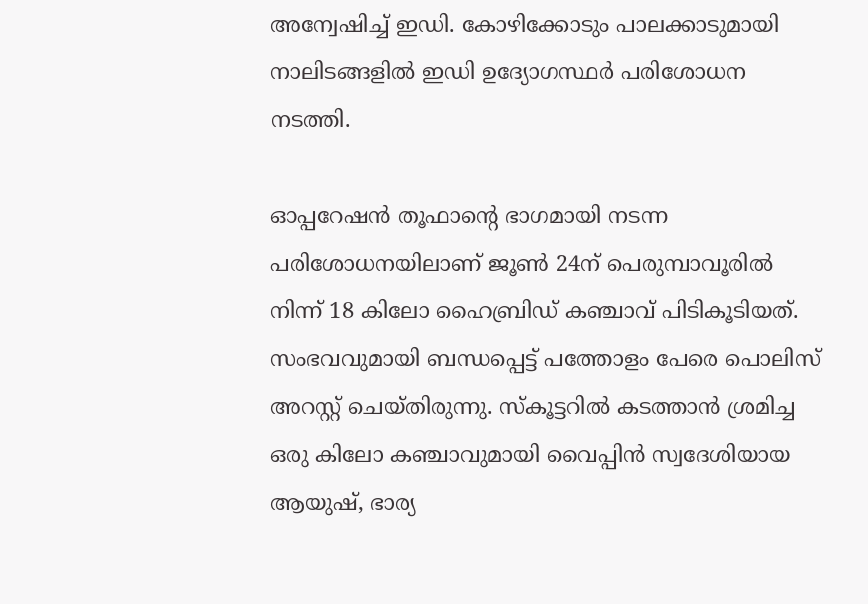അന്വേഷിച്ച് ഇഡി. കോഴിക്കോടും പാലക്കാടുമായി നാലിടങ്ങളില്‍ ഇഡി ഉദ്യോഗസ്ഥര്‍ പരിശോധന നടത്തി.

ഓപ്പറേഷന്‍ തൂഫാന്‍റെ ഭാഗമായി നടന്ന പരിശോധനയിലാണ് ജൂണ്‍ 24ന് പെരുമ്പാവൂരില്‍ നിന്ന് 18 കിലോ ഹൈബ്രിഡ് കഞ്ചാവ് പിടികൂടിയത്. സംഭവവുമായി ബന്ധപ്പെട്ട് പത്തോളം പേരെ പൊലിസ് അറസ്റ്റ് ചെയ്തിരുന്നു. സ്‌കൂട്ടറില്‍ കടത്താന്‍ ശ്രമിച്ച ഒരു കിലോ കഞ്ചാവുമായി വൈപ്പിന്‍ സ്വദേശിയായ ആയുഷ്, ഭാര്യ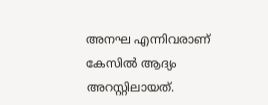അനഘ എന്നിവരാണ് കേസില്‍ ആദ്യം അറസ്റ്റിലായത്.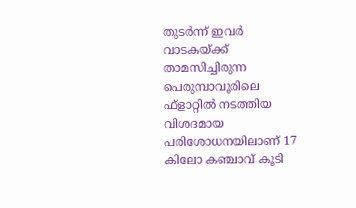തുടര്‍ന്ന് ഇവര്‍ വാടകയ്ക്ക് താമസിച്ചിരുന്ന പെരുമ്പാവൂരിലെ ഫ്‌ളാറ്റില്‍ നടത്തിയ വിശദമായ പരിശോധനയിലാണ് 17 കിലോ കഞ്ചാവ് കൂടി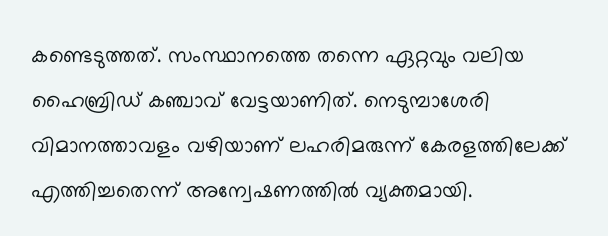കണ്ടെടുത്തത്. സംസ്ഥാനത്തെ തന്നെ ഏറ്റവും വലിയ ഹൈബ്രിഡ് കഞ്ചാവ് വേട്ടയാണിത്. നെടുമ്പാശേരി വിമാനത്താവളം വഴിയാണ് ലഹരിമരുന്ന് കേരളത്തിലേക്ക് എത്തിച്ചതെന്ന് അന്വേഷണത്തില്‍ വ്യക്തമായി.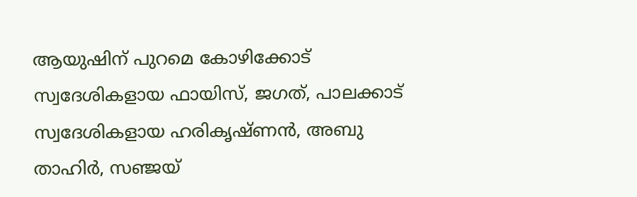ആയുഷിന് പുറമെ കോഴിക്കോട് സ്വദേശികളായ ഫായിസ്, ജഗത്, പാലക്കാട് സ്വദേശികളായ ഹരികൃഷ്ണന്‍, അബു താഹിര്‍, സഞ്ജയ്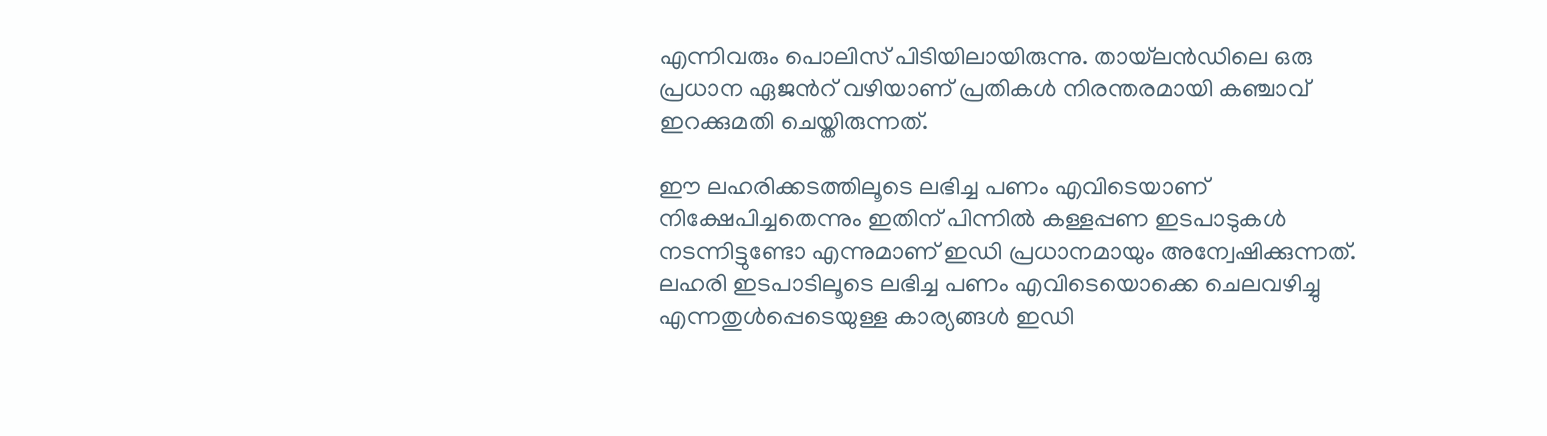എന്നിവരും പൊലിസ് പിടിയിലായിരുന്നു. തായ്‌ലന്‍ഡിലെ ഒരു പ്രധാന ഏജന്‍റ് വഴിയാണ് പ്രതികള്‍ നിരന്തരമായി കഞ്ചാവ് ഇറക്കുമതി ചെയ്തിരുന്നത്.

ഈ ലഹരിക്കടത്തിലൂടെ ലഭിച്ച പണം എവിടെയാണ് നിക്ഷേപിച്ചതെന്നും ഇതിന് പിന്നില്‍ കള്ളപ്പണ ഇടപാടുകള്‍ നടന്നിട്ടുണ്ടോ എന്നുമാണ് ഇഡി പ്രധാനമായും അന്വേഷിക്കുന്നത്. ലഹരി ഇടപാടിലൂടെ ലഭിച്ച പണം എവിടെയൊക്കെ ചെലവഴിച്ചു എന്നതുള്‍പ്പെടെയുള്ള കാര്യങ്ങള്‍ ഇഡി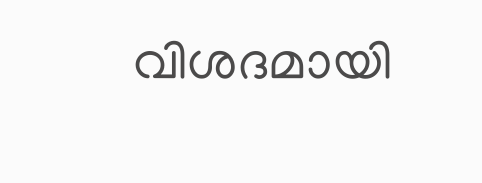വിശദമായി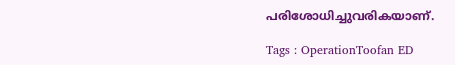പരിശോധിച്ചുവരികയാണ്.

Tags : OperationToofan ED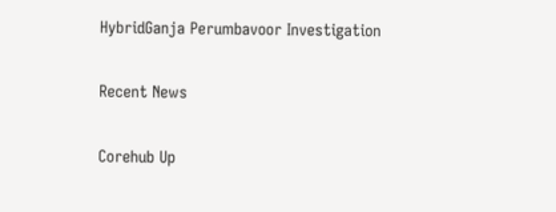HybridGanja Perumbavoor Investigation

Recent News

Corehub Up